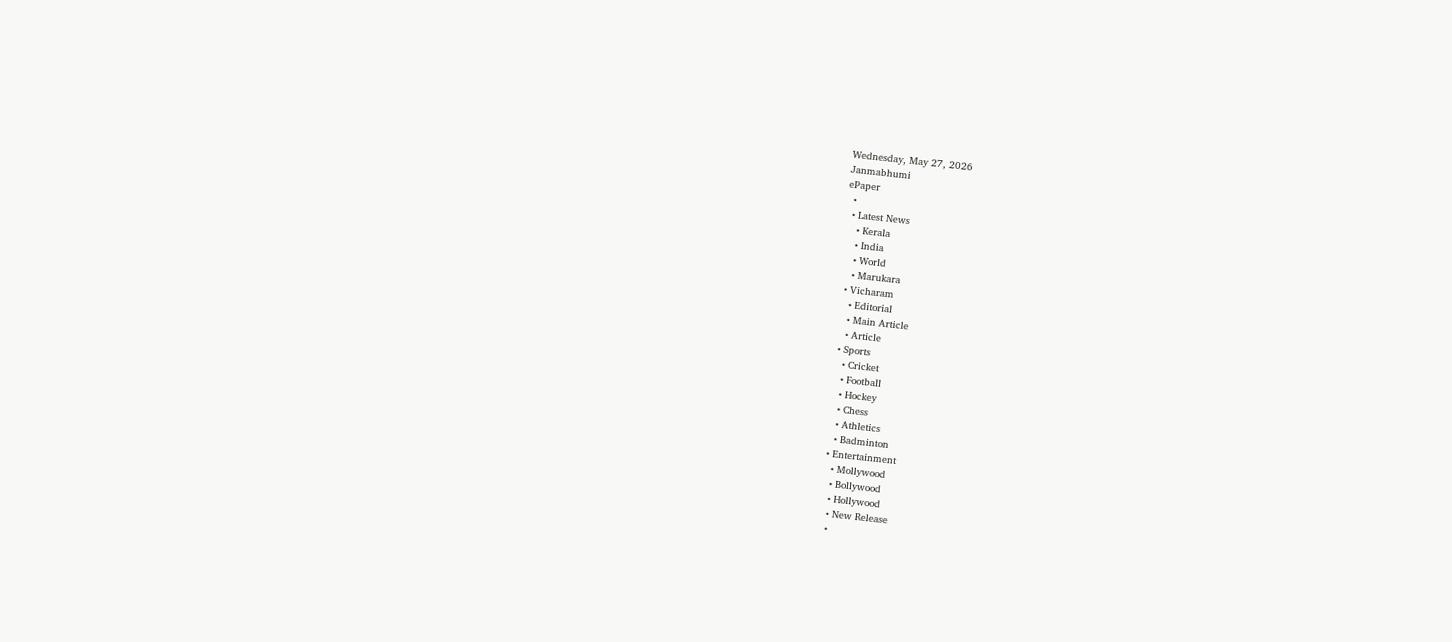Wednesday, May 27, 2026
Janmabhumi
ePaper
  •
  • Latest News
    • Kerala
    • India
    • World
    • Marukara
  • Vicharam
    • Editorial
    • Main Article
    • Article
  • Sports
    • Cricket
    • Football
    • Hockey
    • Chess
    • Athletics
    • Badminton
  • Entertainment
    • Mollywood
    • Bollywood
    • Hollywood
    • New Release
    •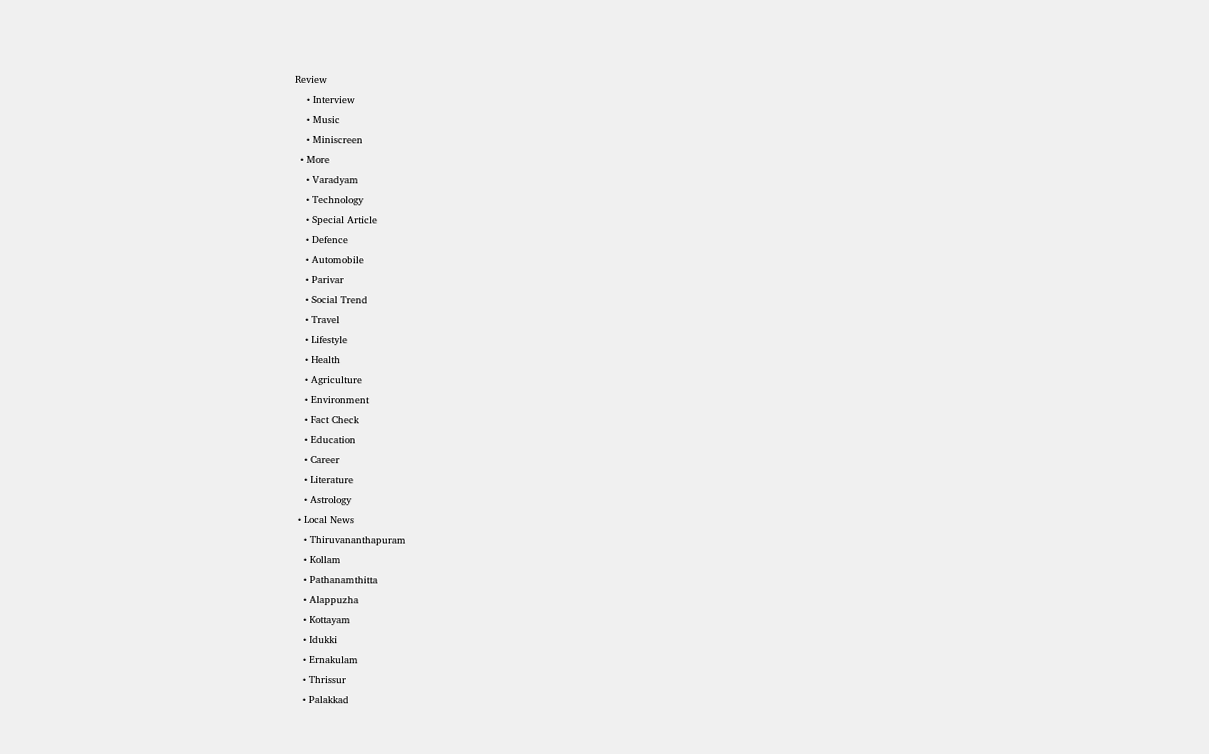Review
    • Interview
    • Music
    • Miniscreen
  • More
    • Varadyam
    • Technology
    • Special Article
    • Defence
    • Automobile
    • Parivar
    • Social Trend
    • Travel
    • Lifestyle
    • Health
    • Agriculture
    • Environment
    • Fact Check
    • Education
    • Career
    • Literature
    • Astrology
  • Local News
    • Thiruvananthapuram
    • Kollam
    • Pathanamthitta
    • Alappuzha
    • Kottayam
    • Idukki
    • Ernakulam
    • Thrissur
    • Palakkad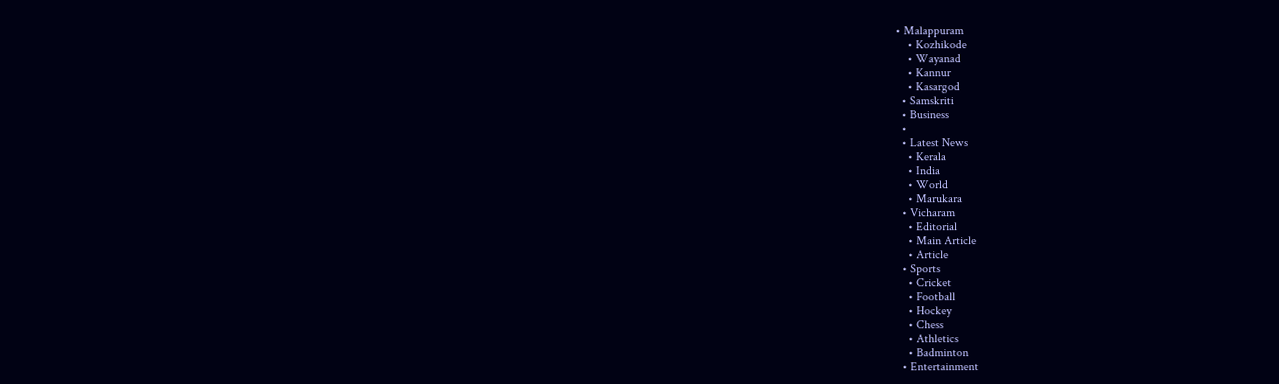• Malappuram
    • Kozhikode
    • Wayanad
    • Kannur
    • Kasargod
  • Samskriti
  • Business
  •
  • Latest News
    • Kerala
    • India
    • World
    • Marukara
  • Vicharam
    • Editorial
    • Main Article
    • Article
  • Sports
    • Cricket
    • Football
    • Hockey
    • Chess
    • Athletics
    • Badminton
  • Entertainment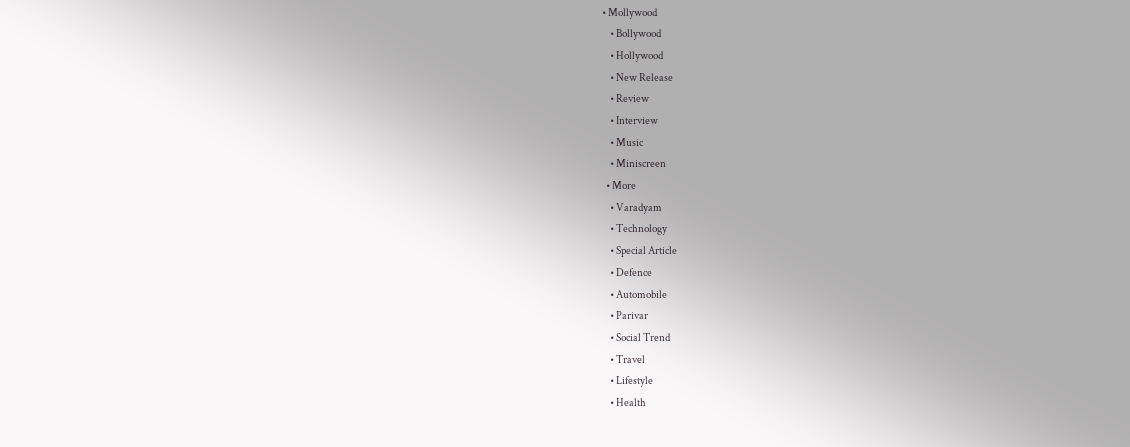• Mollywood
    • Bollywood
    • Hollywood
    • New Release
    • Review
    • Interview
    • Music
    • Miniscreen
  • More
    • Varadyam
    • Technology
    • Special Article
    • Defence
    • Automobile
    • Parivar
    • Social Trend
    • Travel
    • Lifestyle
    • Health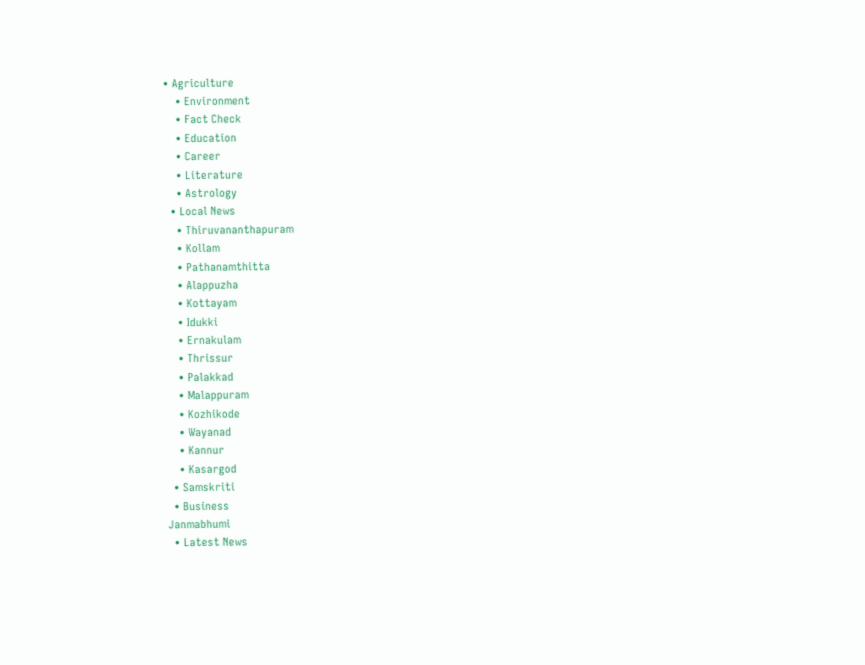• Agriculture
    • Environment
    • Fact Check
    • Education
    • Career
    • Literature
    • Astrology
  • Local News
    • Thiruvananthapuram
    • Kollam
    • Pathanamthitta
    • Alappuzha
    • Kottayam
    • Idukki
    • Ernakulam
    • Thrissur
    • Palakkad
    • Malappuram
    • Kozhikode
    • Wayanad
    • Kannur
    • Kasargod
  • Samskriti
  • Business
Janmabhumi
  • Latest News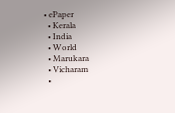• ePaper
  • Kerala
  • India
  • World
  • Marukara
  • Vicharam
  •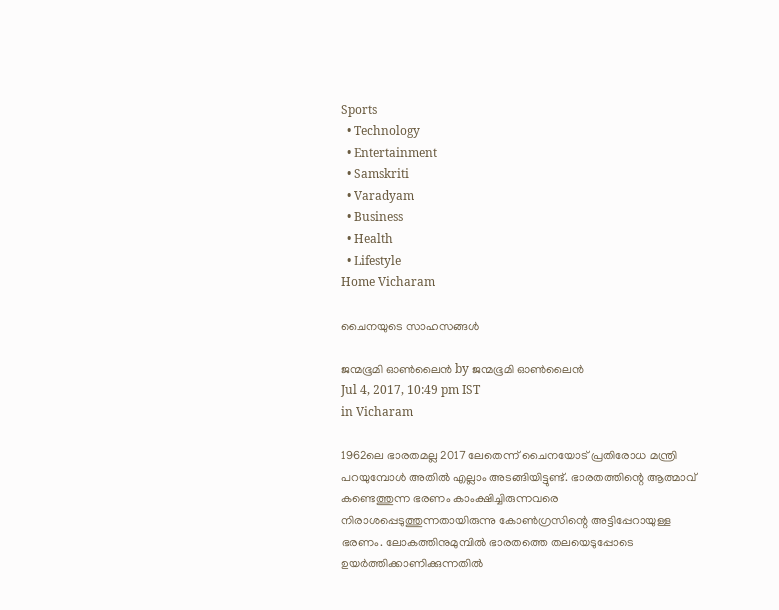Sports
  • Technology
  • Entertainment
  • Samskriti
  • Varadyam
  • Business
  • Health
  • Lifestyle
Home Vicharam

ചൈനയുടെ സാഹസങ്ങള്‍

ജന്മഭൂമി ഓണ്‍ലൈന്‍ by ജന്മഭൂമി ഓണ്‍ലൈന്‍
Jul 4, 2017, 10:49 pm IST
in Vicharam

1962ലെ ഭാരതമല്ല 2017 ലേതെന്ന് ചൈനയോട് പ്രതിരോധ മന്ത്രി പറയുമ്പോള്‍ അതില്‍ എല്ലാം അടങ്ങിയിട്ടുണ്ട്. ഭാരതത്തിന്റെ ആത്മാവ് കണ്ടെത്തുന്ന ഭരണം കാംക്ഷിച്ചിരുന്നവരെ നിരാശപ്പെടുത്തുന്നതായിരുന്നു കോണ്‍ഗ്രസിന്റെ അട്ടിപ്പേറായുള്ള ഭരണം. ലോകത്തിനുമുമ്പില്‍ ഭാരതത്തെ തലയെടുപ്പോടെ ഉയര്‍ത്തിക്കാണിക്കുന്നതില്‍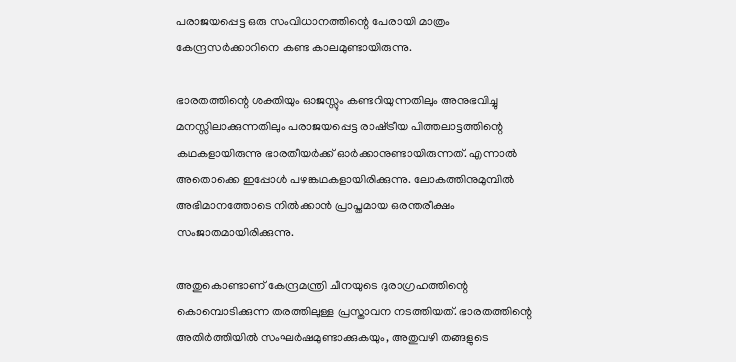പരാജയപ്പെട്ട ഒരു സംവിധാനത്തിന്റെ പേരായി മാത്രം കേന്ദ്രസര്‍ക്കാറിനെ കണ്ട കാലമുണ്ടായിരുന്നു.

ഭാരതത്തിന്റെ ശക്തിയും ഓജസ്സും കണ്ടറിയുന്നതിലും അനുഭവിച്ചു മനസ്സിലാക്കുന്നതിലും പരാജയപ്പെട്ട രാഷ്‌ട്രീയ പിത്തലാട്ടത്തിന്റെ കഥകളായിരുന്നു ഭാരതീയര്‍ക്ക് ഓര്‍ക്കാനുണ്ടായിരുന്നത്. എന്നാല്‍ അതൊക്കെ ഇപ്പോള്‍ പഴങ്കഥകളായിരിക്കുന്നു. ലോകത്തിനുമുമ്പില്‍ അഭിമാനത്തോടെ നില്‍ക്കാന്‍ പ്രാപ്തമായ ഒരന്തരീക്ഷം സംജാതമായിരിക്കുന്നു.

അതുകൊണ്ടാണ് കേന്ദ്രമന്ത്രി ചീനയുടെ ദുരാഗ്രഹത്തിന്റെ കൊമ്പൊടിക്കുന്ന തരത്തിലുള്ള പ്രസ്താവന നടത്തിയത്. ഭാരതത്തിന്റെ അതിര്‍ത്തിയില്‍ സംഘര്‍ഷമുണ്ടാക്കുകയും, അതുവഴി തങ്ങളുടെ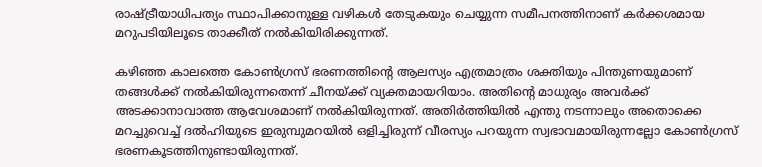രാഷ്‌ട്രീയാധിപത്യം സ്ഥാപിക്കാനുള്ള വഴികള്‍ തേടുകയും ചെയ്യുന്ന സമീപനത്തിനാണ് കര്‍ക്കശമായ മറുപടിയിലൂടെ താക്കീത് നല്‍കിയിരിക്കുന്നത്.

കഴിഞ്ഞ കാലത്തെ കോണ്‍ഗ്രസ് ഭരണത്തിന്റെ ആലസ്യം എത്രമാത്രം ശക്തിയും പിന്തുണയുമാണ് തങ്ങള്‍ക്ക് നല്‍കിയിരുന്നതെന്ന് ചീനയ്‌ക്ക് വ്യക്തമായറിയാം. അതിന്റെ മാധുര്യം അവര്‍ക്ക് അടക്കാനാവാത്ത ആവേശമാണ് നല്‍കിയിരുന്നത്. അതിര്‍ത്തിയില്‍ എന്തു നടന്നാലും അതൊക്കെ മറച്ചുവെച്ച് ദല്‍ഹിയുടെ ഇരുമ്പുമറയില്‍ ഒളിച്ചിരുന്ന് വീരസ്യം പറയുന്ന സ്വഭാവമായിരുന്നല്ലോ കോണ്‍ഗ്രസ് ഭരണകൂടത്തിനുണ്ടായിരുന്നത്.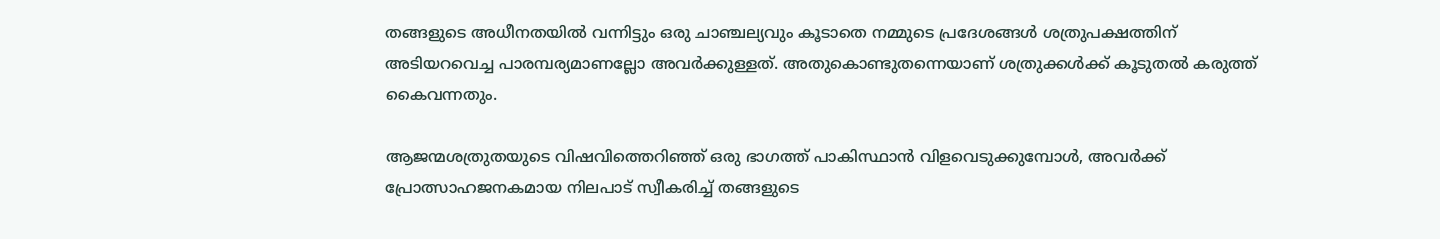തങ്ങളുടെ അധീനതയില്‍ വന്നിട്ടും ഒരു ചാഞ്ചല്യവും കൂടാതെ നമ്മുടെ പ്രദേശങ്ങള്‍ ശത്രുപക്ഷത്തിന് അടിയറവെച്ച പാരമ്പര്യമാണല്ലോ അവര്‍ക്കുള്ളത്. അതുകൊണ്ടുതന്നെയാണ് ശത്രുക്കള്‍ക്ക് കൂടുതല്‍ കരുത്ത് കൈവന്നതും.

ആജന്മശത്രുതയുടെ വിഷവിത്തെറിഞ്ഞ് ഒരു ഭാഗത്ത് പാകിസ്ഥാന്‍ വിളവെടുക്കുമ്പോള്‍, അവര്‍ക്ക് പ്രോത്സാഹജനകമായ നിലപാട് സ്വീകരിച്ച് തങ്ങളുടെ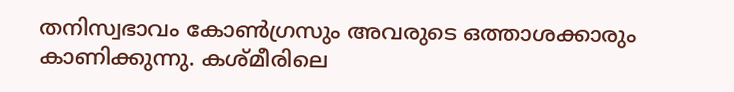തനിസ്വഭാവം കോണ്‍ഗ്രസും അവരുടെ ഒത്താശക്കാരും കാണിക്കുന്നു. കശ്മീരിലെ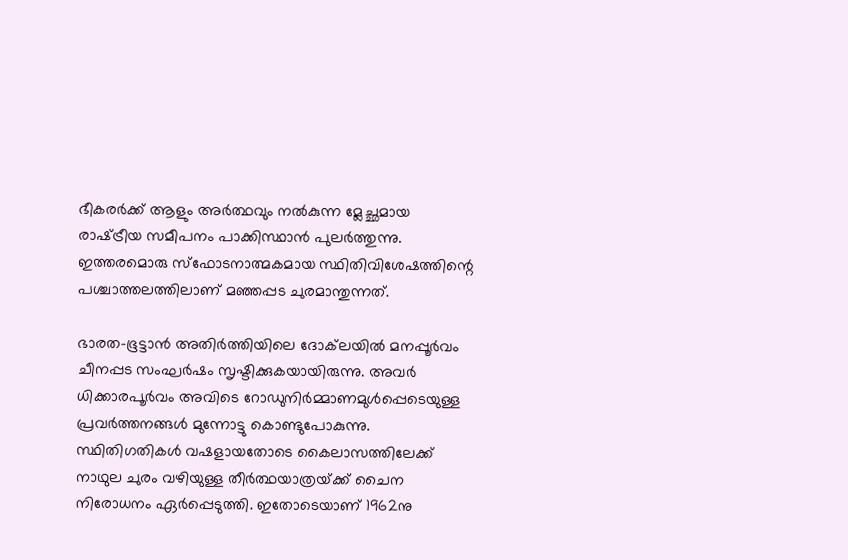ഭീകരര്‍ക്ക് ആളും അര്‍ത്ഥവും നല്‍കുന്ന മ്ലേച്ഛമായ രാഷ്‌ട്രീയ സമീപനം പാക്കിസ്ഥാന്‍ പുലര്‍ത്തുന്നു. ഇത്തരമൊരു സ്‌ഫോടനാത്മകമായ സ്ഥിതിവിശേഷത്തിന്റെ പശ്ചാത്തലത്തിലാണ് മഞ്ഞപ്പട ചുരമാന്തുന്നത്.

ഭാരത-ഭൂട്ടാന്‍ അതിര്‍ത്തിയിലെ ദോക്‌ലയില്‍ മനപ്പൂര്‍വം ചീനപ്പട സംഘര്‍ഷം സൃഷ്ടിക്കുകയായിരുന്നു. അവര്‍ ധിക്കാരപൂര്‍വം അവിടെ റോഡുനിര്‍മ്മാണമുള്‍പ്പെടെയുള്ള പ്രവര്‍ത്തനങ്ങള്‍ മുന്നോട്ടു കൊണ്ടുപോകുന്നു. സ്ഥിതിഗതികള്‍ വഷളായതോടെ കൈലാസത്തിലേക്ക് നാഥുല ചുരം വഴിയുള്ള തീര്‍ത്ഥയാത്രയ്‌ക്ക് ചൈന നിരോധനം ഏര്‍പ്പെടുത്തി. ഇതോടെയാണ് 1962നു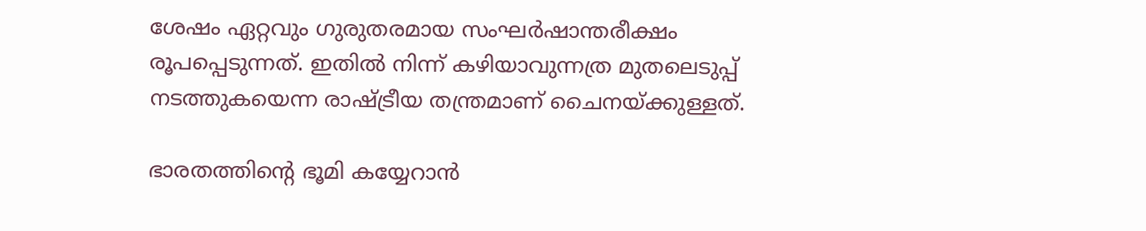ശേഷം ഏറ്റവും ഗുരുതരമായ സംഘര്‍ഷാന്തരീക്ഷം രൂപപ്പെടുന്നത്. ഇതില്‍ നിന്ന് കഴിയാവുന്നത്ര മുതലെടുപ്പ് നടത്തുകയെന്ന രാഷ്‌ട്രീയ തന്ത്രമാണ് ചൈനയ്‌ക്കുള്ളത്.

ഭാരതത്തിന്റെ ഭൂമി കയ്യേറാന്‍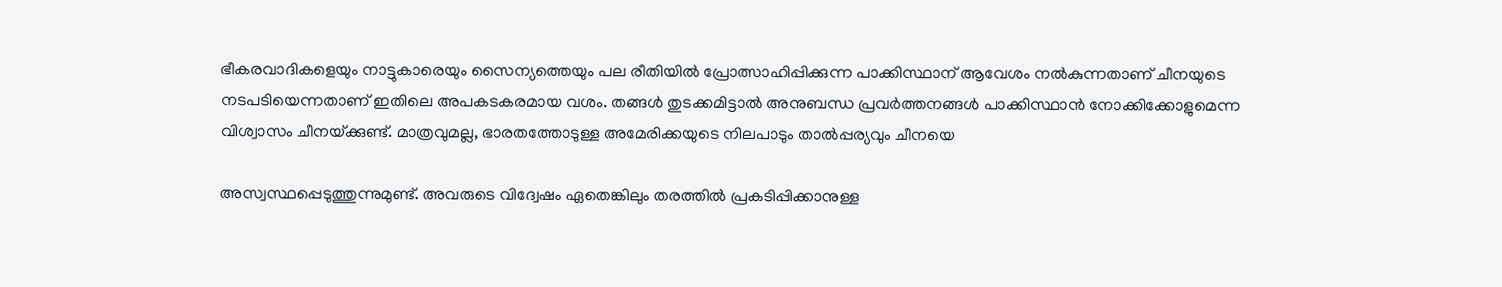ഭീകരവാദികളെയും നാട്ടുകാരെയും സൈന്യത്തെയും പല രീതിയില്‍ പ്രോത്സാഹിപ്പിക്കുന്ന പാക്കിസ്ഥാന് ആവേശം നല്‍കുന്നതാണ് ചീനയുടെ നടപടിയെന്നതാണ് ഇതിലെ അപകടകരമായ വശം. തങ്ങള്‍ തുടക്കമിട്ടാല്‍ അനുബന്ധ പ്രവര്‍ത്തനങ്ങള്‍ പാക്കിസ്ഥാന്‍ നോക്കിക്കോളുമെന്ന വിശ്വാസം ചീനയ്‌ക്കുണ്ട്. മാത്രവുമല്ല, ഭാരതത്തോടുള്ള അമേരിക്കയുടെ നിലപാടും താല്‍പ്പര്യവും ചീനയെ

അസ്വസ്ഥപ്പെടുത്തുന്നുമുണ്ട്. അവരുടെ വിദ്വേഷം ഏതെങ്കിലും തരത്തില്‍ പ്രകടിപ്പിക്കാനുള്ള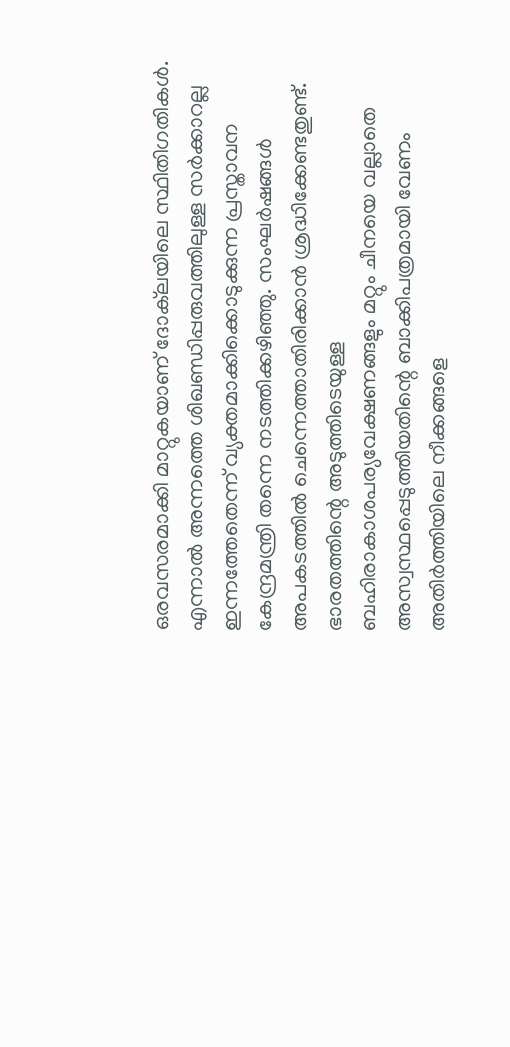ഒരവസരമാക്കി മാറ്റുകയാണ് ദോക്‌ലയിലെ സ്ഥിതിഗതികള്‍. എന്നാല്‍ അന്നത്തെ ശിഖണ്ഡിപ്പരുവത്തിലുള്ള സര്‍ക്കാറല്ല ഇന്നത്തേതെന്ന് വ്യക്തമാക്കിക്കൊടുക്കുന്ന പ്രസ്താവന കേന്ദ്രമന്ത്രി തന്നെ നടത്തിക്കഴിഞ്ഞു. സംഘര്‍ഷങ്ങള്‍ അപകടത്തില്‍ ചെന്നെത്താതിരിക്കാന്‍ ശ്രദ്ധിക്കേണ്ടതുണ്ട്. ഭാരതത്തിന്റെ അടുത്തിടെയുള്ള ബഹിരാകാശപര്യവേക്ഷണങ്ങളും മറ്റും ചീനയെ വല്ലാതെ അസ്വസ്ഥപ്പെടുത്തിയതിന്റെ ബാക്കിപത്രമായി വേണം അതിര്‍ത്തിയിലെ നീക്കങ്ങളെ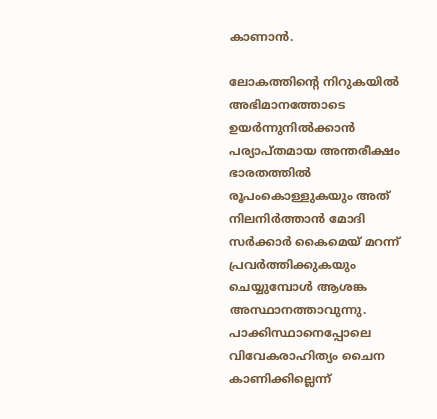കാണാന്‍.

ലോകത്തിന്റെ നിറുകയില്‍ അഭിമാനത്തോടെ ഉയര്‍ന്നുനില്‍ക്കാന്‍ പര്യാപ്തമായ അന്തരീക്ഷം ഭാരതത്തില്‍ രൂപംകൊള്ളുകയും അത് നിലനിര്‍ത്താന്‍ മോദി സര്‍ക്കാര്‍ കൈമെയ് മറന്ന് പ്രവര്‍ത്തിക്കുകയും ചെയ്യുമ്പോള്‍ ആശങ്ക അസ്ഥാനത്താവുന്നു. പാക്കിസ്ഥാനെപ്പോലെ വിവേകരാഹിത്യം ചൈന കാണിക്കില്ലെന്ന്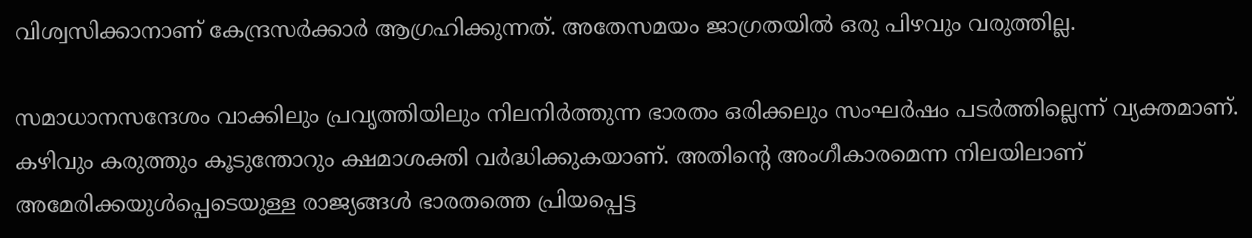വിശ്വസിക്കാനാണ് കേന്ദ്രസര്‍ക്കാര്‍ ആഗ്രഹിക്കുന്നത്. അതേസമയം ജാഗ്രതയില്‍ ഒരു പിഴവും വരുത്തില്ല.

സമാധാനസന്ദേശം വാക്കിലും പ്രവൃത്തിയിലും നിലനിര്‍ത്തുന്ന ഭാരതം ഒരിക്കലും സംഘര്‍ഷം പടര്‍ത്തില്ലെന്ന് വ്യക്തമാണ്. കഴിവും കരുത്തും കൂടുന്തോറും ക്ഷമാശക്തി വര്‍ദ്ധിക്കുകയാണ്. അതിന്റെ അംഗീകാരമെന്ന നിലയിലാണ് അമേരിക്കയുള്‍പ്പെടെയുള്ള രാജ്യങ്ങള്‍ ഭാരതത്തെ പ്രിയപ്പെട്ട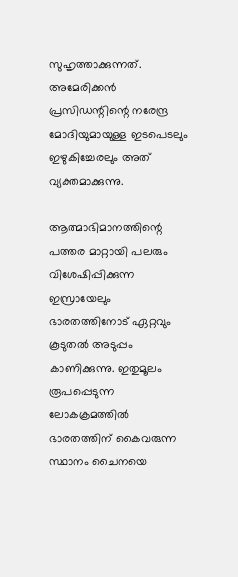സുഹൃത്താക്കുന്നത്. അമേരിക്കന്‍ പ്രസിഡന്റിന്റെ നരേന്ദ്ര മോദിയുമായുള്ള ഇടപെടലും ഇഴുകിച്ചേരലും അത് വ്യക്തമാക്കുന്നു.

ആത്മാഭിമാനത്തിന്റെ പത്തര മാറ്റായി പലരും വിശേഷിപ്പിക്കുന്ന ഇസ്രായേലും ഭാരതത്തിനോട് ഏറ്റവും കൂടുതല്‍ അടുപ്പം കാണിക്കുന്നു. ഇതുമൂലം രൂപപ്പെടുന്ന ലോകക്രമത്തില്‍ ഭാരതത്തിന് കൈവരുന്ന സ്ഥാനം ചൈനയെ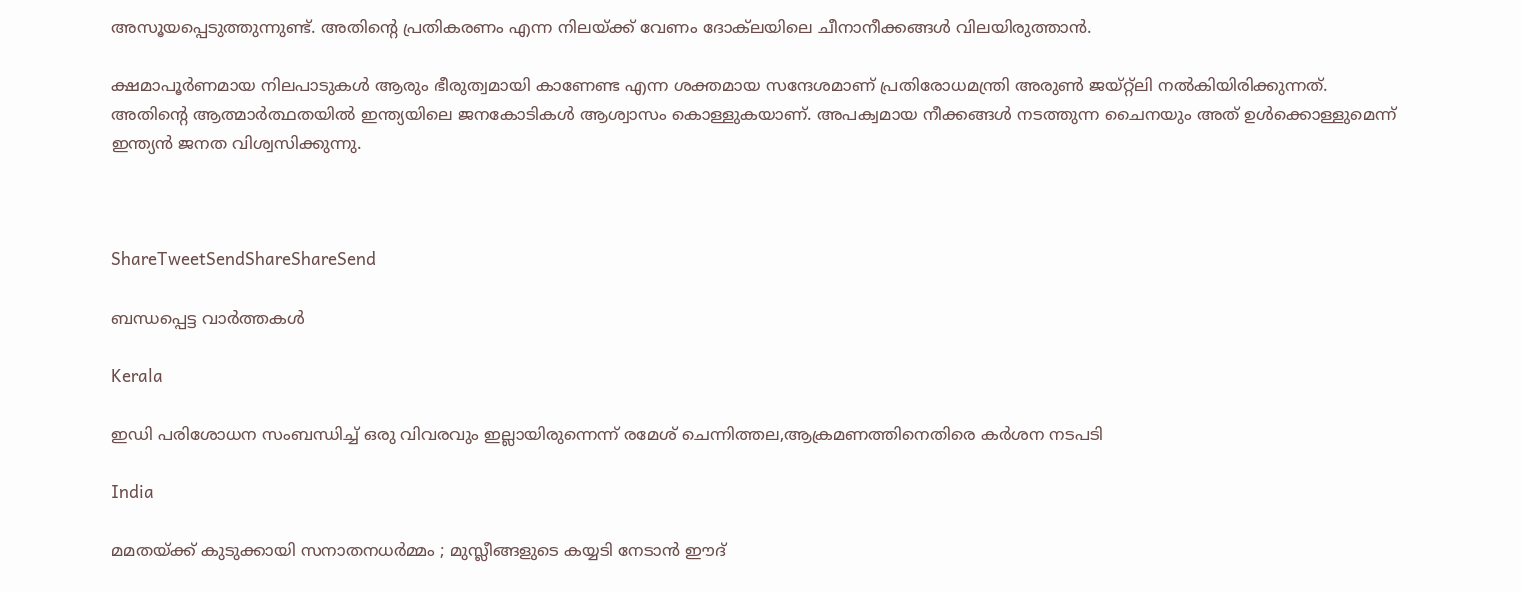അസൂയപ്പെടുത്തുന്നുണ്ട്. അതിന്റെ പ്രതികരണം എന്ന നിലയ്‌ക്ക് വേണം ദോക്‌ലയിലെ ചീനാനീക്കങ്ങള്‍ വിലയിരുത്താന്‍.

ക്ഷമാപൂര്‍ണമായ നിലപാടുകള്‍ ആരും ഭീരുത്വമായി കാണേണ്ട എന്ന ശക്തമായ സന്ദേശമാണ് പ്രതിരോധമന്ത്രി അരുണ്‍ ജയ്റ്റ്‌ലി നല്‍കിയിരിക്കുന്നത്. അതിന്റെ ആത്മാര്‍ത്ഥതയില്‍ ഇന്ത്യയിലെ ജനകോടികള്‍ ആശ്വാസം കൊള്ളുകയാണ്. അപക്വമായ നീക്കങ്ങള്‍ നടത്തുന്ന ചൈനയും അത് ഉള്‍ക്കൊള്ളുമെന്ന് ഇന്ത്യന്‍ ജനത വിശ്വസിക്കുന്നു.



ShareTweetSendShareShareSend

ബന്ധപ്പെട്ട വാര്‍ത്തകള്‍

Kerala

ഇഡി പരിശോധന സംബന്ധിച്ച് ഒരു വിവരവും ഇല്ലായിരുന്നെന്ന് രമേശ് ചെന്നിത്തല,ആക്രമണത്തിനെതിരെ കര്‍ശന നടപടി

India

മമതയ്‌ക്ക് കുടുക്കായി സനാതനധർമ്മം ; മുസ്ലീങ്ങളുടെ കയ്യടി നേടാൻ ഈദ്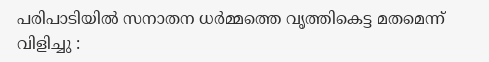പരിപാടിയിൽ സനാതന ധർമ്മത്തെ വൃത്തികെട്ട മതമെന്ന് വിളിച്ചു :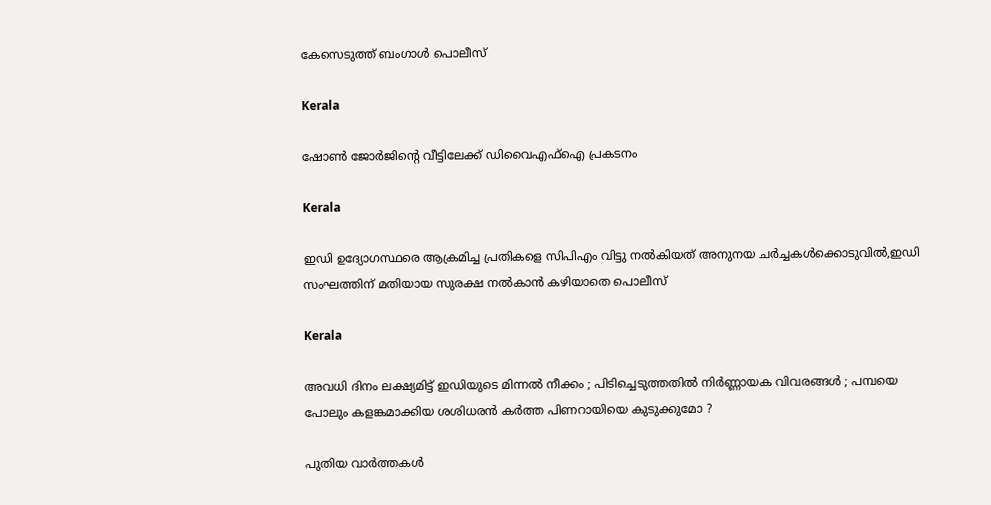കേസെടുത്ത് ബംഗാൾ പൊലീസ്

Kerala

ഷോണ്‍ ജോര്‍ജിന്റെ വീട്ടിലേക്ക് ഡിവൈഎഫ്ഐ പ്രകടനം

Kerala

ഇഡി ഉദ്യോഗസ്ഥരെ ആക്രമിച്ച പ്രതികളെ സിപിഎം വിട്ടു നല്‍കിയത് അനുനയ ചര്‍ച്ചകള്‍ക്കൊടുവില്‍,ഇഡി സംഘത്തിന് മതിയായ സുരക്ഷ നല്‍കാന്‍ കഴിയാതെ പൊലീസ്

Kerala

അവധി ദിനം ലക്ഷ്യമിട്ട് ഇഡിയുടെ മിന്നൽ നീക്കം ; പിടിച്ചെടുത്തതിൽ നിർണ്ണായക വിവരങ്ങൾ ; പമ്പയെ പോലും കളങ്കമാക്കിയ ശശിധരൻ കർത്ത പിണറായിയെ കുടുക്കുമോ ?

പുതിയ വാര്‍ത്തകള്‍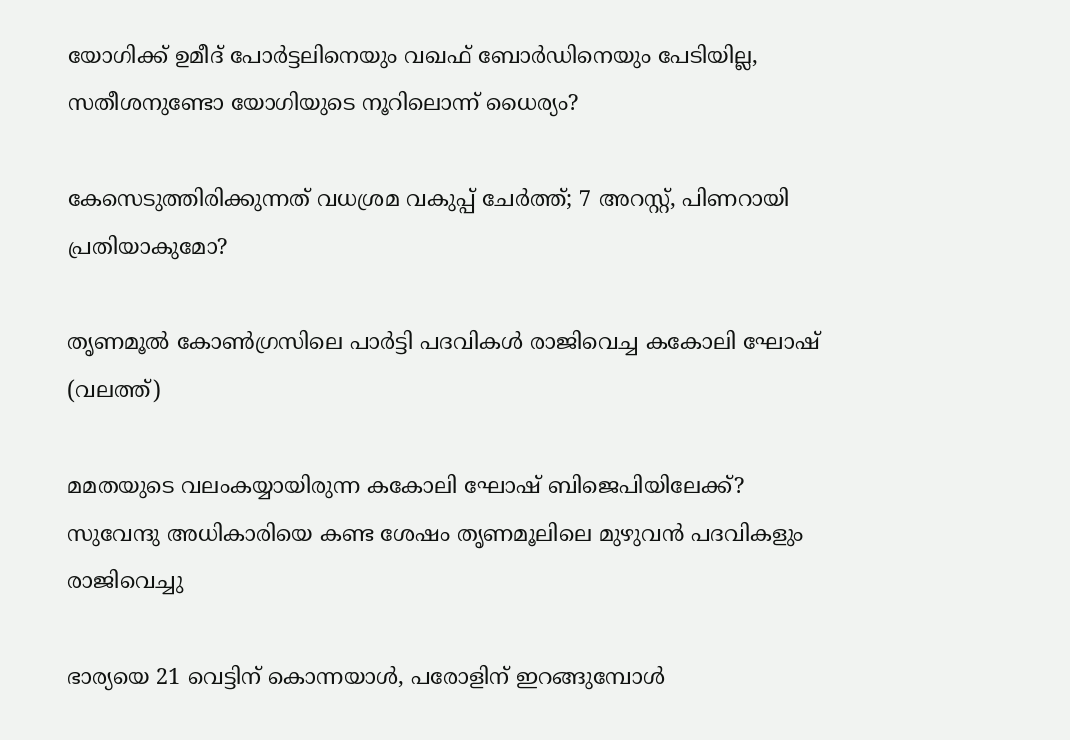യോഗിക്ക് ഉമീദ് പോര്‍ട്ടലിനെയും വഖഫ് ബോര്‍ഡിനെയും പേടിയില്ല, സതീശനുണ്ടോ യോഗിയുടെ നൂറിലൊന്ന് ധൈര്യം?

കേസെടുത്തിരിക്കുന്നത് വധശ്രമ വകുപ്പ് ചേർത്ത്; 7 അറസ്റ്റ്, പിണറായി പ്രതിയാകുമോ?

തൃണമൂല്‍ കോണ്‍ഗ്രസിലെ പാര്‍ട്ടി പദവികള്‍ രാജിവെച്ച കകോലി ഘോഷ് (വലത്ത്)

മമതയുടെ വലംകയ്യായിരുന്ന കകോലി ഘോഷ് ബിജെപിയിലേക്ക്? സുവേന്ദു അധികാരിയെ കണ്ട ശേഷം തൃണമൂലിലെ മുഴുവന്‍ പദവികളും രാജിവെച്ചു

ഭാര്യയെ 21 വെട്ടിന് കൊന്നയാള്‍, പരോളിന് ഇറങ്ങുമ്പോള്‍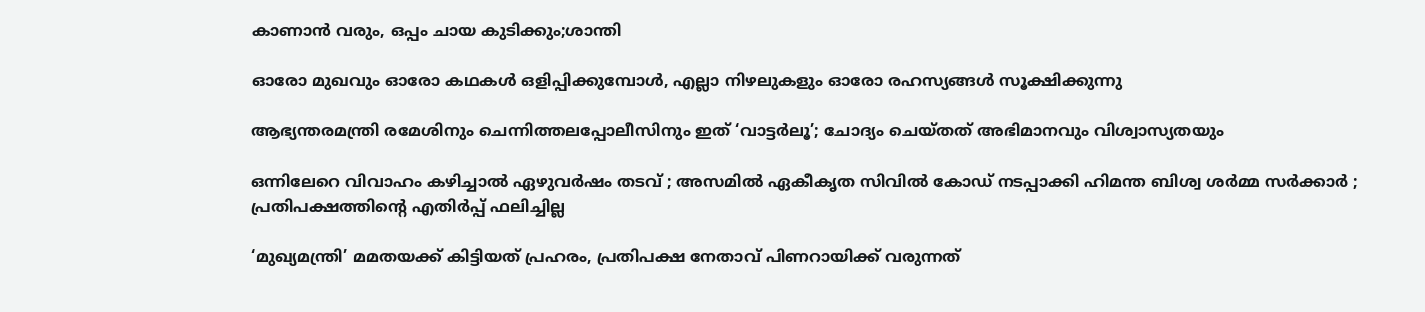കാണാന്‍ വരും, ഒപ്പം ചായ കുടിക്കും;ശാന്തി

ഓരോ മുഖവും ഓരോ കഥകൾ ഒളിപ്പിക്കുമ്പോൾ, എല്ലാ നിഴലുകളും ഓരോ രഹസ്യങ്ങൾ സൂക്ഷിക്കുന്നു

ആഭ്യന്തരമന്ത്രി രമേശിനും ചെന്നിത്തലപ്പോലീസിനും ഇത് ‘വാട്ടർലൂ’; ചോദ്യം ചെയ്തത് അഭിമാനവും വിശ്വാസ്യതയും

ഒന്നിലേറെ വിവാഹം കഴിച്ചാൽ ഏഴുവർഷം തടവ് ; അസമിൽ ഏകീകൃത സിവിൽ കോഡ് നടപ്പാക്കി ഹിമന്ത ബിശ്വ ശർമ്മ സർക്കാർ ; പ്രതിപക്ഷത്തിന്റെ എതിർപ്പ് ഫലിച്ചില്ല

‘മുഖ്യമന്ത്രി’ മമതയക്ക് കിട്ടിയത് പ്രഹരം, പ്രതിപക്ഷ നേതാവ് പിണറായിക്ക് വരുന്നത്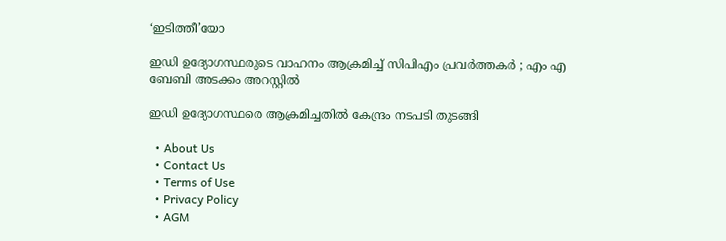‘ഇടിത്തീ’യോ

ഇഡി ഉദ്യോഗസ്ഥരുടെ വാഹനം ആക്രമിച്ച് സിപിഎം പ്രവർത്തകർ ; എം എ ബേബി അടക്കം അറസ്റ്റിൽ

ഇഡി ഉദ്യോഗസ്ഥരെ ആക്രമിച്ചതിൽ കേന്ദ്രം നടപടി തുടങ്ങി

  • About Us
  • Contact Us
  • Terms of Use
  • Privacy Policy
  • AGM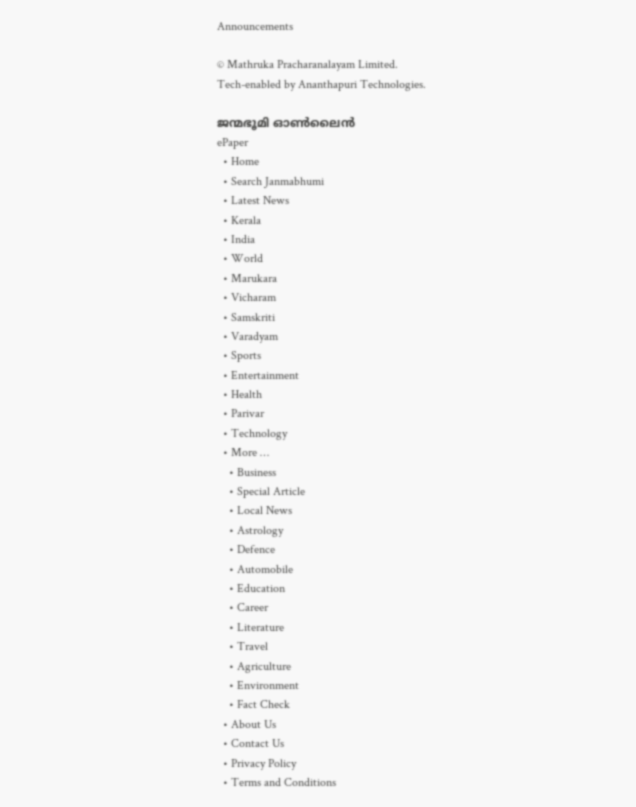Announcements

© Mathruka Pracharanalayam Limited.
Tech-enabled by Ananthapuri Technologies.

ജന്മഭൂമി ഓണ്‍ലൈന്‍
ePaper
  • Home
  • Search Janmabhumi
  • Latest News
  • Kerala
  • India
  • World
  • Marukara
  • Vicharam
  • Samskriti
  • Varadyam
  • Sports
  • Entertainment
  • Health
  • Parivar
  • Technology
  • More …
    • Business
    • Special Article
    • Local News
    • Astrology
    • Defence
    • Automobile
    • Education
    • Career
    • Literature
    • Travel
    • Agriculture
    • Environment
    • Fact Check
  • About Us
  • Contact Us
  • Privacy Policy
  • Terms and Conditions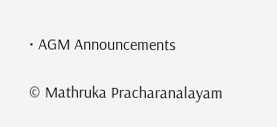• AGM Announcements

© Mathruka Pracharanalayam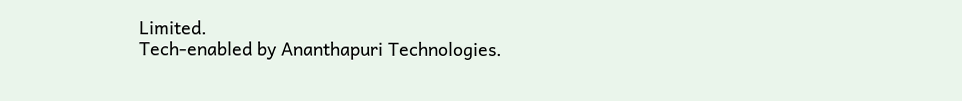Limited.
Tech-enabled by Ananthapuri Technologies.